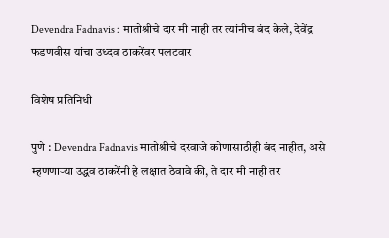Devendra Fadnavis : मातोश्रीचे दार मी नाही तर त्यांनीच बंद केले, देवेंद्र फडणवीस यांचा उध्दव ठाकरेंवर पलटवार

विशेष प्रतिनिधी

पुणे : Devendra Fadnavis मातोश्रीचे दरवाजे कोणासाठीही बंद नाहीत, असे म्हणणाऱ्या उद्धव ठाकरेंनी हे लक्षात ठेवावे की, ते दार मी नाही तर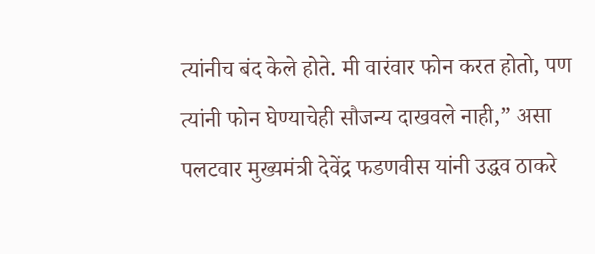त्यांनीच बंद केले होते. मी वारंवार फोन करत होतो, पण त्यांनी फोन घेण्याचेही सौजन्य दाखवले नाही,” असा पलटवार मुख्यमंत्री देवेंद्र फडणवीस यांनी उद्धव ठाकरे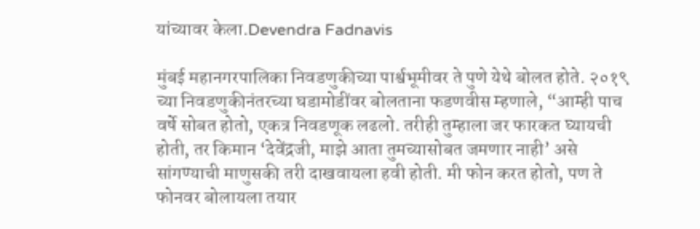यांच्यावर केला.Devendra Fadnavis

मुंबई महानगरपालिका निवडणुकीच्या पार्श्वभूमीवर ते पुणे येथे बोलत होते. २०१९ च्या निवडणुकीनंतरच्या घडामोडींवर बोलताना फडणवीस म्हणाले, “आम्ही पाच वर्षे सोबत होतो, एकत्र निवडणूक लढलो. तरीही तुम्हाला जर फारकत घ्यायची होती, तर किमान ‘देवेंद्रजी, माझे आता तुमच्यासोबत जमणार नाही’ असे सांगण्याची माणुसकी तरी दाखवायला हवी होती. मी फोन करत होतो, पण ते फोनवर बोलायला तयार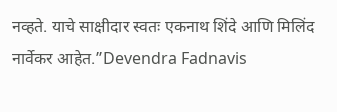नव्हते. याचे साक्षीदार स्वतः एकनाथ शिंदे आणि मिलिंद नार्वेकर आहेत.”Devendra Fadnavis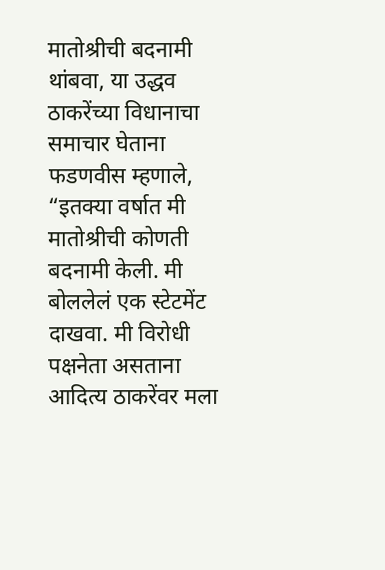मातोश्रीची बदनामी थांबवा, या उद्धव ठाकरेंच्या विधानाचा समाचार घेताना फडणवीस म्हणाले, “इतक्या वर्षात मी मातोश्रीची कोणती बदनामी केली. मी बोललेलं एक स्टेटमेंट दाखवा. मी विरोधी पक्षनेता असताना आदित्य ठाकरेंवर मला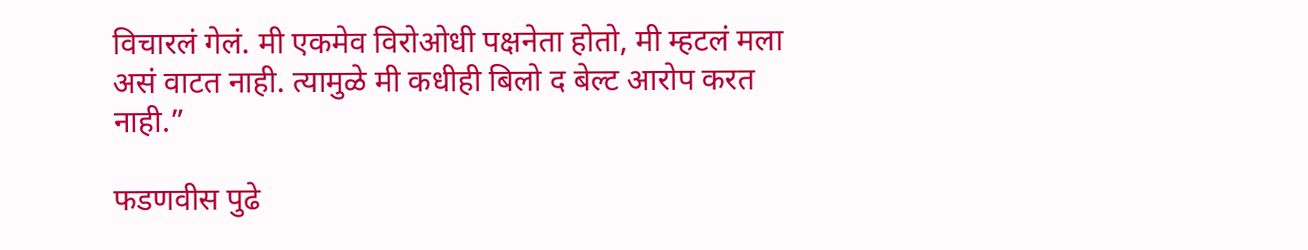विचारलं गेलं. मी एकमेव विरोओधी पक्षनेता होतो, मी म्हटलं मला असं वाटत नाही. त्यामुळे मी कधीही बिलो द बेल्ट आरोप करत नाही.”

फडणवीस पुढे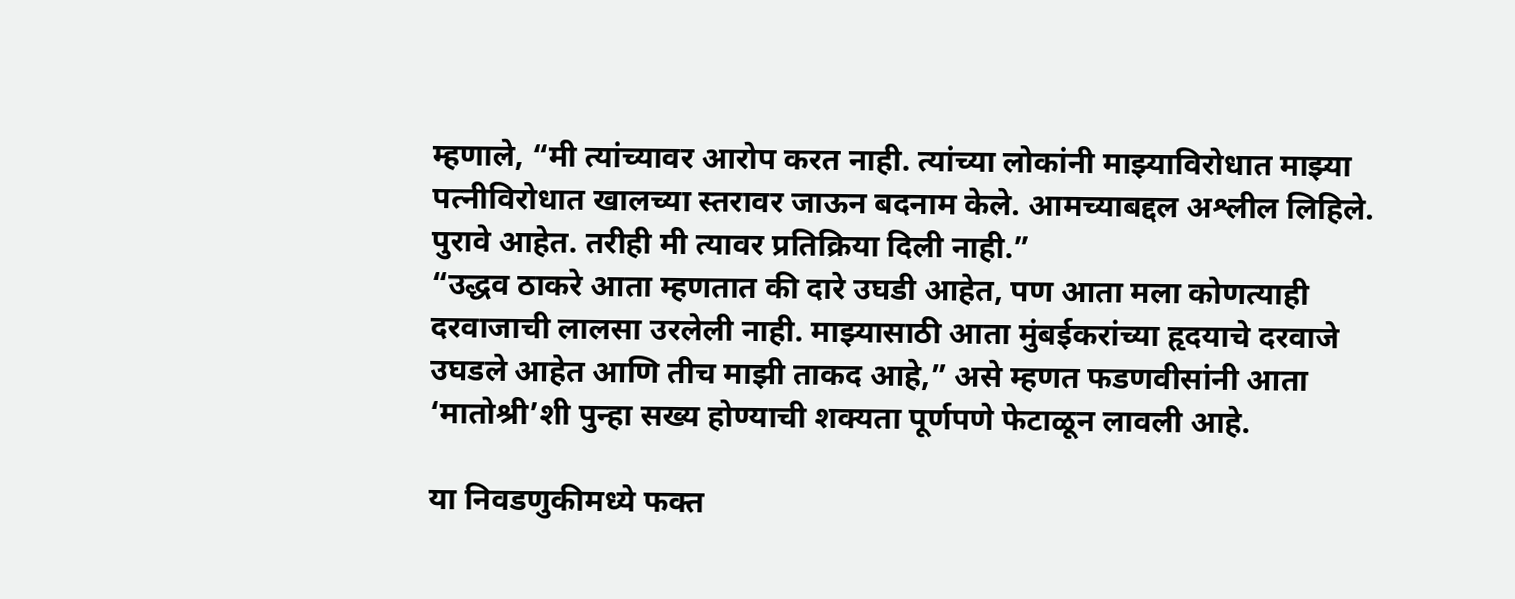म्हणाले, “मी त्यांच्यावर आरोप करत नाही. त्यांच्या लोकांनी माझ्याविरोधात माझ्या पत्नीविरोधात खालच्या स्तरावर जाऊन बदनाम केले. आमच्याबद्दल अश्लील लिहिले. पुरावे आहेत. तरीही मी त्यावर प्रतिक्रिया दिली नाही.”
“उद्धव ठाकरे आता म्हणतात की दारे उघडी आहेत, पण आता मला कोणत्याही दरवाजाची लालसा उरलेली नाही. माझ्यासाठी आता मुंबईकरांच्या हृदयाचे दरवाजे उघडले आहेत आणि तीच माझी ताकद आहे,” असे म्हणत फडणवीसांनी आता ‘मातोश्री’शी पुन्हा सख्य होण्याची शक्यता पूर्णपणे फेटाळून लावली आहे.

या निवडणुकीमध्ये फक्त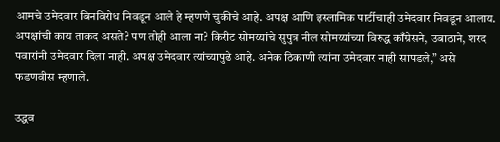आमचे उमेदवार बिनविरोध निवडून आले हे म्हणणे चुकीचे आहे. अपक्ष आणि इस्लामिक पार्टीचाही उमेदवार निवडून आलाय. अपक्षांची काय ताकद असते? पण तोही आला ना? किरीट सोमय्यांचे सुपुत्र नील सोमय्यांच्या विरुद्ध काँग्रेसने, उबाठाने, शरद पवारांनी उमेदवार दिला नाही. अपक्ष उमेदवार त्यांच्यापुढे आहे. अनेक ठिकाणी त्यांना उमेदवार नाही सापडले,” असे फडणवीस म्हणाले.

उद्धव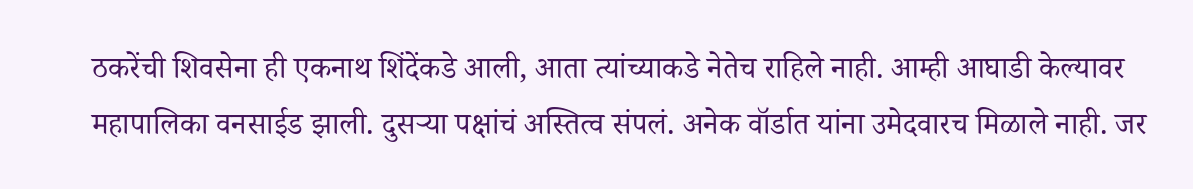ठकरेंची शिवसेना ही एकनाथ शिंदेंकडे आली, आता त्यांच्याकडे नेतेच राहिले नाही. आम्ही आघाडी केल्यावर महापालिका वनसाईड झाली. दुसऱ्या पक्षांचं अस्तित्व संपलं. अनेक वॉर्डात यांना उमेदवारच मिळाले नाही. जर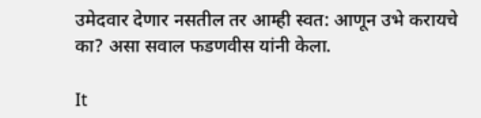उमेदवार देणार नसतील तर आम्ही स्वत: आणून उभे करायचे का? असा सवाल फडणवीस यांनी केला.

It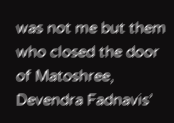was not me but them who closed the door of Matoshree, Devendra Fadnavis’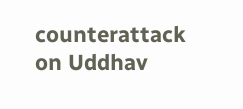counterattack on Uddhav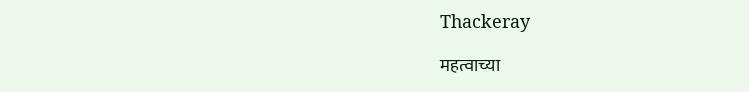Thackeray

महत्वाच्या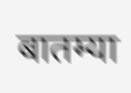बातम्या